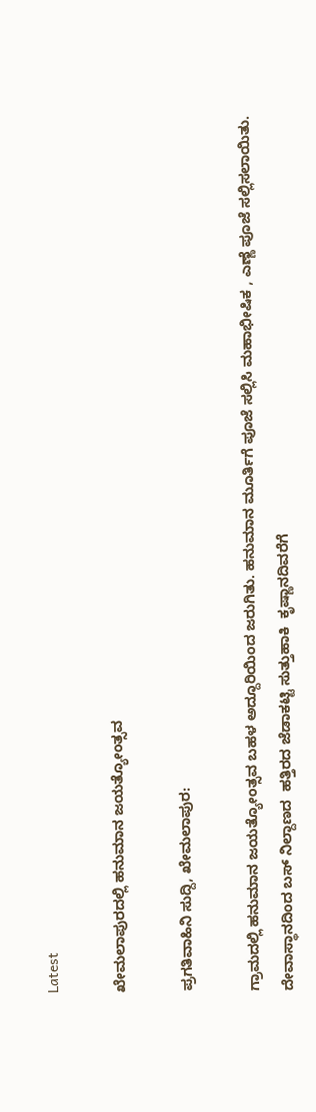Latest

ಖೇಮಲಾಪುರದಲ್ಲಿ ಹನುಮಾನ ಜಯತ್ಯೋಂತ್ಸವ

ಪ್ರಗತಿವಾಹಿನಿ ಸುದ್ದಿ, ಖೇಮಲಾಪುರ:

ಗ್ರಾಮದಲ್ಲಿ ಹನುಮಾನ ಜಯತ್ಯೋಂತ್ಸವ ಬಹಳ ಅದ್ದೂರಿಯಿಂದ ಜರುಗಿತು. ಹನುಮಾನ ಮೂರ್ತಿಗೆ ಪೂಜೆ ಸಲ್ಲಿಸಿ ಮಹಾಭೀಷಿಕ , ಎಣ್ಣೆ ಪೂಜೆ ಸಲ್ಲಿಸಲಾಯಿತು.
ದೇವಾಸ್ಥಾನದಿಂದ ಬಸ್ ನಿಲ್ದಾಣದ  ಹತ್ತಿರದ ಜೆಡಾಕಟ್ಟಿ ಸುತ್ತುಹಾಕಿ  ಕೃಷ್ಣಾನದಿವರೆಗೆ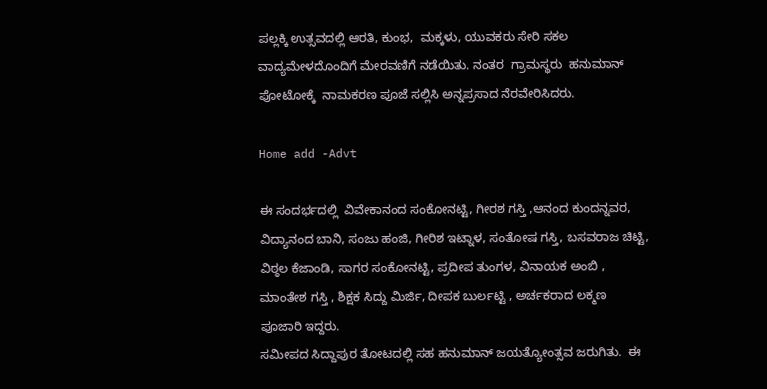ಪಲ್ಲಕ್ಕಿ ಉತ್ಸವದಲ್ಲಿ ಆರತಿ, ಕುಂಭ,  ಮಕ್ಕಳು, ಯುವಕರು ಸೇರಿ ಸಕಲ ವಾದ್ಯಮೇಳದೊಂದಿಗೆ ಮೇರವಣಿಗೆ ನಡೆಯಿತು. ನಂತರ  ಗ್ರಾಮಸ್ಥರು  ಹನುಮಾನ್ ಪೋಟೋಕ್ಕೆ  ನಾಮಕರಣ ಪೂಜೆ ಸಲ್ಲಿಸಿ ಅನ್ನಪ್ರಸಾದ ನೆರವೇರಿಸಿದರು.

Home add -Advt

ಈ ಸಂದರ್ಭದಲ್ಲಿ  ವಿವೇಕಾನಂದ ಸಂಕೋನಟ್ಟಿ, ಗೀರಶ ಗಸ್ತಿ ,ಆನಂದ ಕುಂದನ್ನವರ, ವಿದ್ಯಾನಂದ ಬಾನಿ, ಸಂಜು ಹಂಜಿ, ಗೀರಿಶ ಇಟ್ನಾಳ, ಸಂತೋಷ ಗಸ್ತಿ, ಬಸವರಾಜ ಚಿಟ್ಟಿ, ವಿಠ್ಠಲ ಕೆಜಾಂಡಿ, ಸಾಗರ ಸಂಕೋನಟ್ಟಿ, ಪ್ರದೀಪ ತುಂಗಳ, ವಿನಾಯಕ ಅಂಬಿ , ಮಾಂತೇಶ ಗಸ್ತಿ , ಶಿಕ್ಷಕ ಸಿದ್ದು ಮಿರ್ಜಿ, ದೀಪಕ ಬುರ್ಲಟ್ಟಿ , ಅರ್ಚಕರಾದ ಲಕ್ಮಣ ಪೂಜಾರಿ ಇದ್ದರು.
ಸಮೀಪದ ಸಿದ್ದಾಪುರ ತೋಟದಲ್ಲಿ ಸಹ ಹನುಮಾನ್ ಜಯತ್ಯೋಂತ್ಸವ ಜರುಗಿತು.  ಈ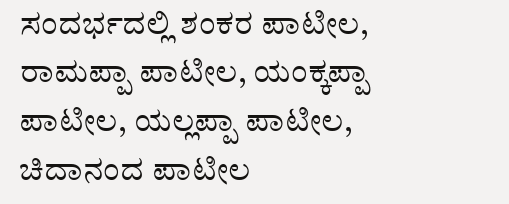ಸಂದರ್ಭದಲ್ಲಿ ಶಂಕರ ಪಾಟೀಲ, ರಾಮಪ್ಪಾ ಪಾಟೀಲ, ಯಂಕ್ಕಪ್ಪಾ ಪಾಟೀಲ, ಯಲ್ಲಪ್ಪಾ ಪಾಟೀಲ, ಚಿದಾನಂದ ಪಾಟೀಲ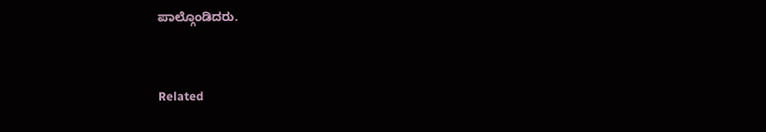ಪಾಲ್ಗೊಂಡಿದರು.


Related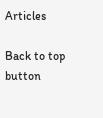Articles

Back to top button